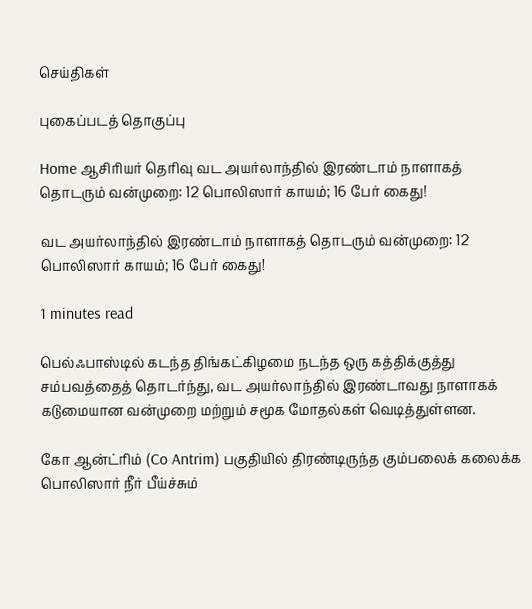செய்திகள்

புகைப்படத் தொகுப்பு

Home ஆசிரியர் தெரிவு வட அயர்லாந்தில் இரண்டாம் நாளாகத் தொடரும் வன்முறை: 12 பொலிஸார் காயம்; 16 பேர் கைது!

வட அயர்லாந்தில் இரண்டாம் நாளாகத் தொடரும் வன்முறை: 12 பொலிஸார் காயம்; 16 பேர் கைது!

1 minutes read

பெல்ஃபாஸ்டில் கடந்த திங்கட்கிழமை நடந்த ஒரு கத்திக்குத்து சம்பவத்தைத் தொடர்ந்து, வட அயர்லாந்தில் இரண்டாவது நாளாகக் கடுமையான வன்முறை மற்றும் சமூக மோதல்கள் வெடித்துள்ளன.

கோ ஆன்ட்ரிம் (Co Antrim) பகுதியில் திரண்டிருந்த கும்பலைக் கலைக்க பொலிஸார் நீர் பீய்ச்சும்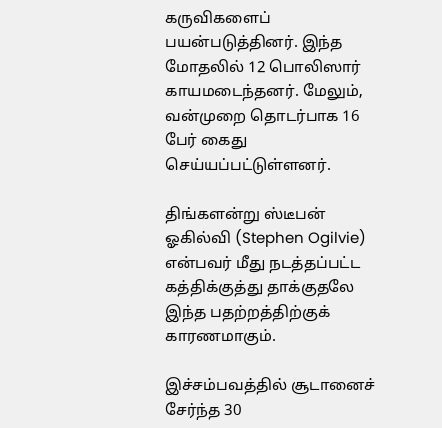கருவிகளைப் பயன்படுத்தினர். இந்த மோதலில் 12 பொலிஸார் காயமடைந்தனர். மேலும், வன்முறை தொடர்பாக 16 பேர் கைது செய்யப்பட்டுள்ளனர்.

திங்களன்று ஸ்டீபன் ஓகில்வி (Stephen Ogilvie) என்பவர் மீது நடத்தப்பட்ட கத்திக்குத்து தாக்குதலே இந்த பதற்றத்திற்குக் காரணமாகும்.

இச்சம்பவத்தில் சூடானைச் சேர்ந்த 30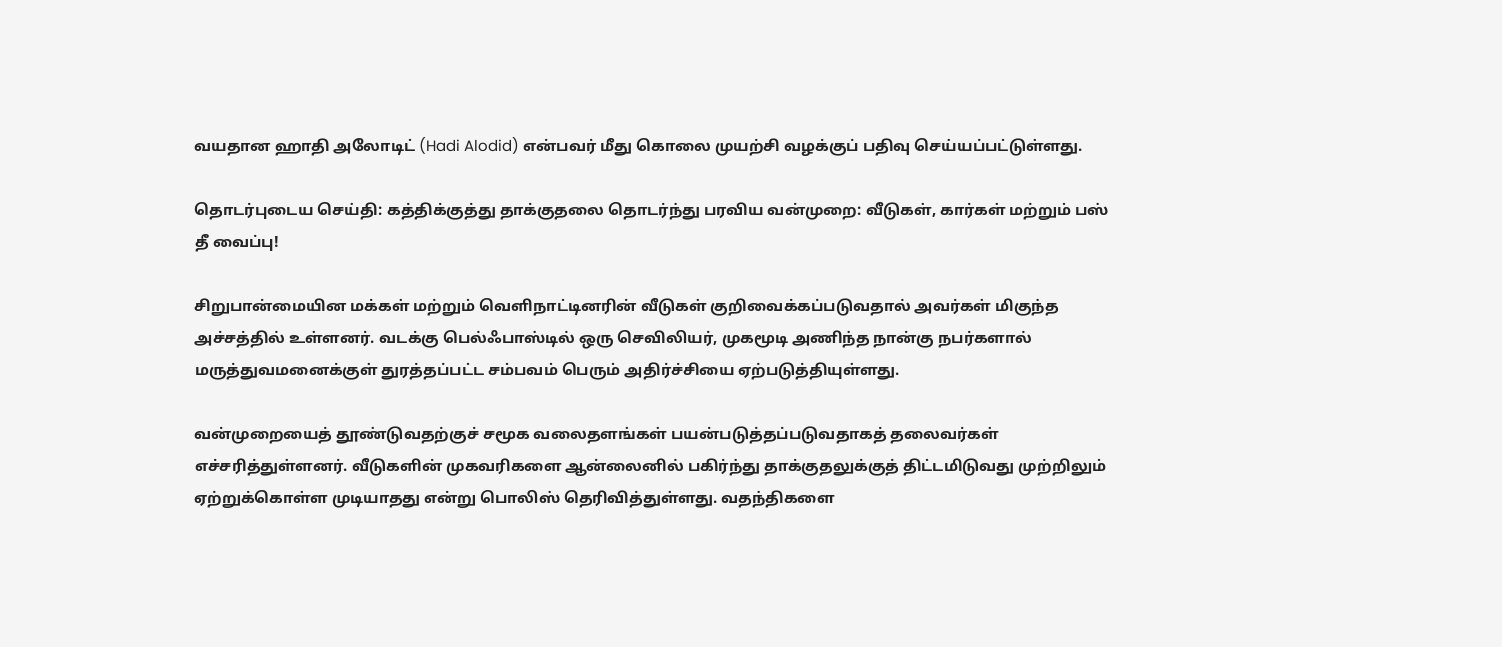வயதான ஹாதி அலோடிட் (Hadi Alodid) என்பவர் மீது கொலை முயற்சி வழக்குப் பதிவு செய்யப்பட்டுள்ளது.

தொடர்புடைய செய்தி: கத்திக்குத்து தாக்குதலை தொடர்ந்து பரவிய வன்முறை: வீடுகள், கார்கள் மற்றும் பஸ் தீ வைப்பு!

சிறுபான்மையின மக்கள் மற்றும் வெளிநாட்டினரின் வீடுகள் குறிவைக்கப்படுவதால் அவர்கள் மிகுந்த அச்சத்தில் உள்ளனர். வடக்கு பெல்ஃபாஸ்டில் ஒரு செவிலியர், முகமூடி அணிந்த நான்கு நபர்களால் மருத்துவமனைக்குள் துரத்தப்பட்ட சம்பவம் பெரும் அதிர்ச்சியை ஏற்படுத்தியுள்ளது.

வன்முறையைத் தூண்டுவதற்குச் சமூக வலைதளங்கள் பயன்படுத்தப்படுவதாகத் தலைவர்கள் எச்சரித்துள்ளனர். வீடுகளின் முகவரிகளை ஆன்லைனில் பகிர்ந்து தாக்குதலுக்குத் திட்டமிடுவது முற்றிலும் ஏற்றுக்கொள்ள முடியாதது என்று பொலிஸ் தெரிவித்துள்ளது. வதந்திகளை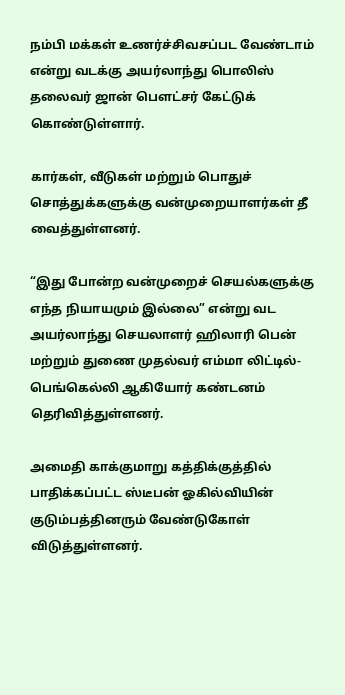நம்பி மக்கள் உணர்ச்சிவசப்பட வேண்டாம் என்று வடக்கு அயர்லாந்து பொலிஸ் தலைவர் ஜான் பௌட்சர் கேட்டுக் கொண்டுள்ளார்.

கார்கள், வீடுகள் மற்றும் பொதுச் சொத்துக்களுக்கு வன்முறையாளர்கள் தீ வைத்துள்ளனர்.

“இது போன்ற வன்முறைச் செயல்களுக்கு எந்த நியாயமும் இல்லை” என்று வட அயர்லாந்து செயலாளர் ஹிலாரி பென் மற்றும் துணை முதல்வர் எம்மா லிட்டில்-பெங்கெல்லி ஆகியோர் கண்டனம் தெரிவித்துள்ளனர்.

அமைதி காக்குமாறு கத்திக்குத்தில் பாதிக்கப்பட்ட ஸ்டீபன் ஓகில்வியின் குடும்பத்தினரும் வேண்டுகோள் விடுத்துள்ளனர்.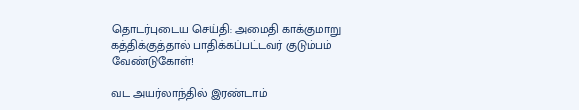தொடர்புடைய செய்தி: அமைதி காக்குமாறு கத்திக்குத்தால் பாதிக்கப்பட்டவர் குடும்பம் வேண்டுகோள்!

வட அயர்லாந்தில் இரண்டாம்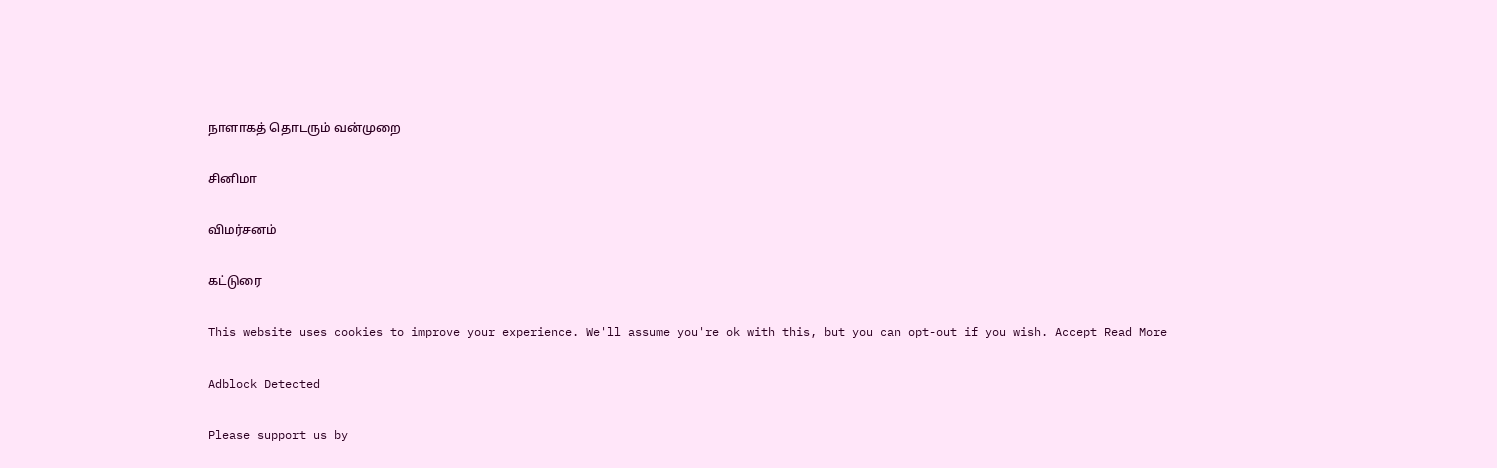நாளாகத் தொடரும் வன்முறை

சினிமா

விமர்சனம்

கட்டுரை

This website uses cookies to improve your experience. We'll assume you're ok with this, but you can opt-out if you wish. Accept Read More

Adblock Detected

Please support us by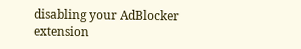disabling your AdBlocker extension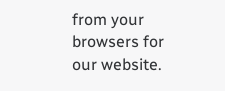from your browsers for our website.